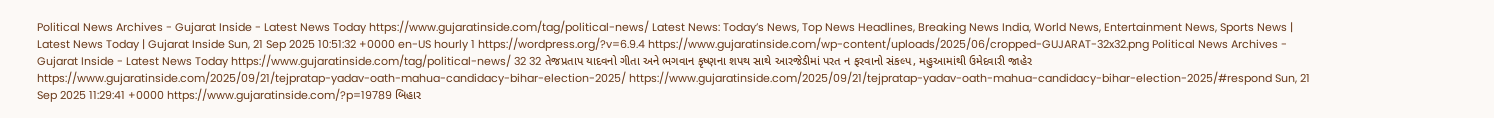Political News Archives - Gujarat Inside - Latest News Today https://www.gujaratinside.com/tag/political-news/ Latest News: Today’s News, Top News Headlines, Breaking News India, World News, Entertainment News, Sports News | Latest News Today | Gujarat Inside Sun, 21 Sep 2025 10:51:32 +0000 en-US hourly 1 https://wordpress.org/?v=6.9.4 https://www.gujaratinside.com/wp-content/uploads/2025/06/cropped-GUJARAT-32x32.png Political News Archives - Gujarat Inside - Latest News Today https://www.gujaratinside.com/tag/political-news/ 32 32 તેજપ્રતાપ યાદવનો ગીતા અને ભગવાન કૃષ્ણના શપથ સાથે આરજેડીમાં પરત ન ફરવાનો સંકલ્પ, મહુઆમાંથી ઉમેદવારી જાહેર https://www.gujaratinside.com/2025/09/21/tejpratap-yadav-oath-mahua-candidacy-bihar-election-2025/ https://www.gujaratinside.com/2025/09/21/tejpratap-yadav-oath-mahua-candidacy-bihar-election-2025/#respond Sun, 21 Sep 2025 11:29:41 +0000 https://www.gujaratinside.com/?p=19789 બિહાર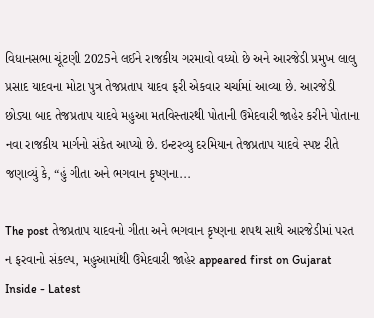વિધાનસભા ચૂંટણી 2025ને લઈને રાજકીય ગરમાવો વધ્યો છે અને આરજેડી પ્રમુખ લાલુ પ્રસાદ યાદવના મોટા પુત્ર તેજપ્રતાપ યાદવ ફરી એકવાર ચર્ચામાં આવ્યા છે. આરજેડી છોડ્યા બાદ તેજપ્રતાપ યાદવે મહુઆ મતવિસ્તારથી પોતાની ઉમેદવારી જાહેર કરીને પોતાના નવા રાજકીય માર્ગનો સંકેત આપ્યો છે. ઇન્ટરવ્યુ દરમિયાન તેજપ્રતાપ યાદવે સ્પષ્ટ રીતે જણાવ્યું કે, “હું ગીતા અને ભગવાન કૃષ્ણના...

The post તેજપ્રતાપ યાદવનો ગીતા અને ભગવાન કૃષ્ણના શપથ સાથે આરજેડીમાં પરત ન ફરવાનો સંકલ્પ, મહુઆમાંથી ઉમેદવારી જાહેર appeared first on Gujarat Inside - Latest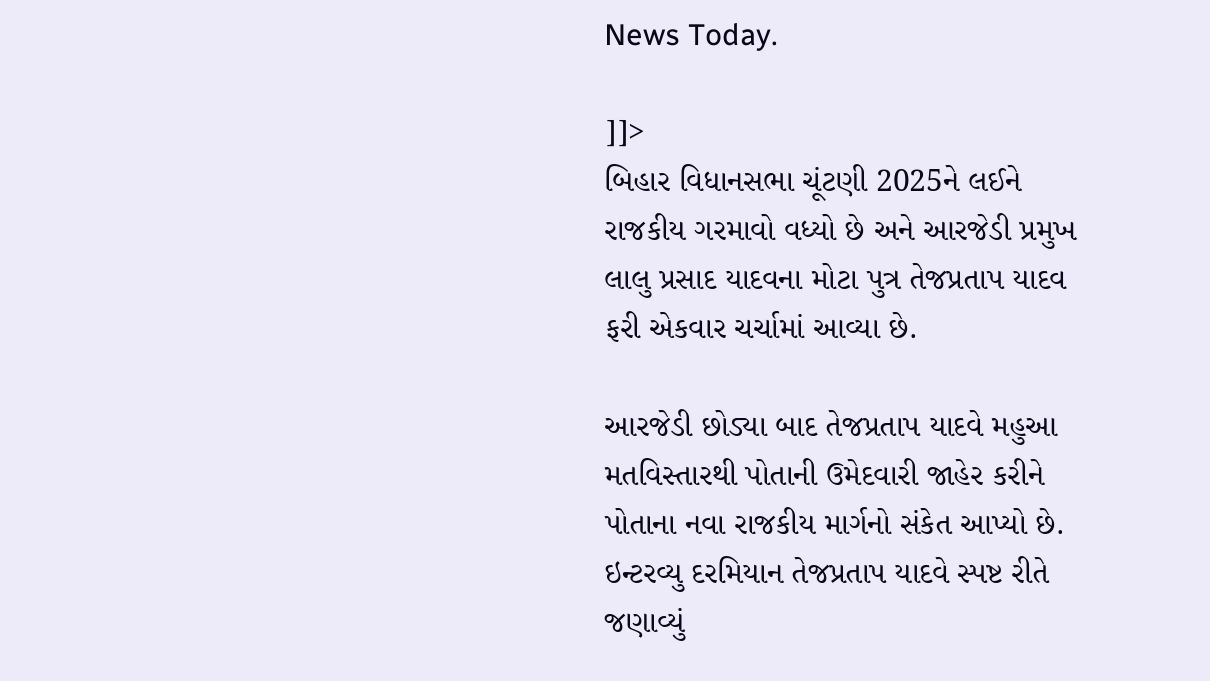News Today.

]]>
બિહાર વિધાનસભા ચૂંટણી 2025ને લઈને રાજકીય ગરમાવો વધ્યો છે અને આરજેડી પ્રમુખ લાલુ પ્રસાદ યાદવના મોટા પુત્ર તેજપ્રતાપ યાદવ ફરી એકવાર ચર્ચામાં આવ્યા છે.

આરજેડી છોડ્યા બાદ તેજપ્રતાપ યાદવે મહુઆ મતવિસ્તારથી પોતાની ઉમેદવારી જાહેર કરીને પોતાના નવા રાજકીય માર્ગનો સંકેત આપ્યો છે. ઇન્ટરવ્યુ દરમિયાન તેજપ્રતાપ યાદવે સ્પષ્ટ રીતે જણાવ્યું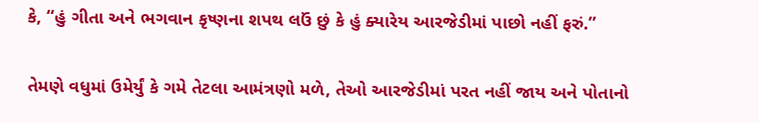કે, “હું ગીતા અને ભગવાન કૃષ્ણના શપથ લઉં છું કે હું ક્યારેય આરજેડીમાં પાછો નહીં ફરું.”

તેમણે વધુમાં ઉમેર્યું કે ગમે તેટલા આમંત્રણો મળે, તેઓ આરજેડીમાં પરત નહીં જાય અને પોતાનો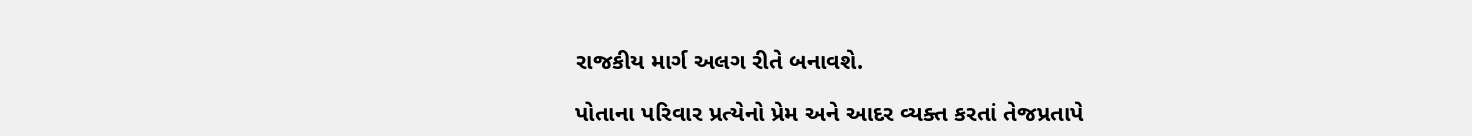રાજકીય માર્ગ અલગ રીતે બનાવશે.

પોતાના પરિવાર પ્રત્યેનો પ્રેમ અને આદર વ્યક્ત કરતાં તેજપ્રતાપે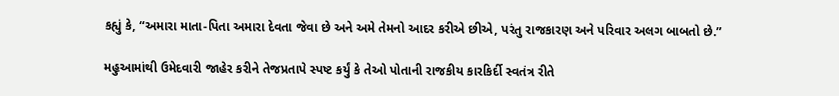કહ્યું કે, “અમારા માતા-પિતા અમારા દેવતા જેવા છે અને અમે તેમનો આદર કરીએ છીએ, પરંતુ રાજકારણ અને પરિવાર અલગ બાબતો છે.”

મહુઆમાંથી ઉમેદવારી જાહેર કરીને તેજપ્રતાપે સ્પષ્ટ કર્યું કે તેઓ પોતાની રાજકીય કારકિર્દી સ્વતંત્ર રીતે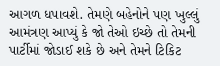આગળ ધપાવશે. તેમણે બહેનોને પણ ખુલ્લું આમંત્રણ આપ્યું કે જો તેઓ ઇચ્છે તો તેમની પાર્ટીમાં જોડાઈ શકે છે અને તેમને ટિકિટ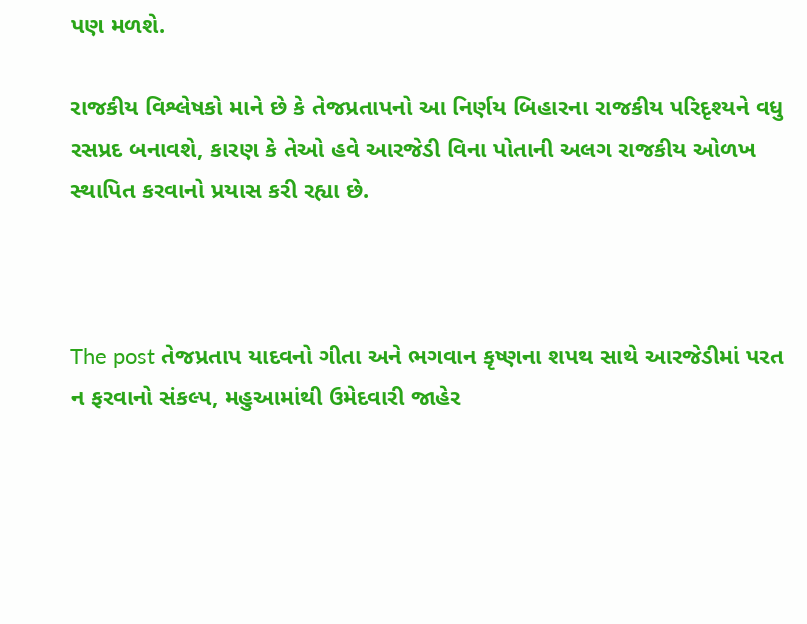પણ મળશે.

રાજકીય વિશ્લેષકો માને છે કે તેજપ્રતાપનો આ નિર્ણય બિહારના રાજકીય પરિદૃશ્યને વધુ રસપ્રદ બનાવશે, કારણ કે તેઓ હવે આરજેડી વિના પોતાની અલગ રાજકીય ઓળખ સ્થાપિત કરવાનો પ્રયાસ કરી રહ્યા છે.



The post તેજપ્રતાપ યાદવનો ગીતા અને ભગવાન કૃષ્ણના શપથ સાથે આરજેડીમાં પરત ન ફરવાનો સંકલ્પ, મહુઆમાંથી ઉમેદવારી જાહેર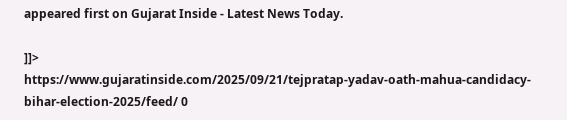appeared first on Gujarat Inside - Latest News Today.

]]>
https://www.gujaratinside.com/2025/09/21/tejpratap-yadav-oath-mahua-candidacy-bihar-election-2025/feed/ 0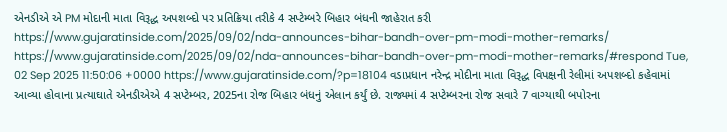એનડીએ એ PM મોદાની માતા વિરૂદ્ધ અપશબ્દો પર પ્રતિક્રિયા તરીકે 4 સપ્ટેમ્બરે બિહાર બંધની જાહેરાત કરી https://www.gujaratinside.com/2025/09/02/nda-announces-bihar-bandh-over-pm-modi-mother-remarks/ https://www.gujaratinside.com/2025/09/02/nda-announces-bihar-bandh-over-pm-modi-mother-remarks/#respond Tue, 02 Sep 2025 11:50:06 +0000 https://www.gujaratinside.com/?p=18104 વડાપ્રધાન નરેન્દ્ર મોદીના માતા વિરૂદ્ધ વિપક્ષની રેલીમાં અપશબ્દો કહેવામાં આવ્યા હોવાના પ્રત્યાઘાતે એનડીએએ 4 સપ્ટેમ્બર, 2025ના રોજ બિહાર બંધનું એલાન કર્યું છે. રાજ્યમાં 4 સપ્ટેમ્બરના રોજ સવારે 7 વાગ્યાથી બપોરના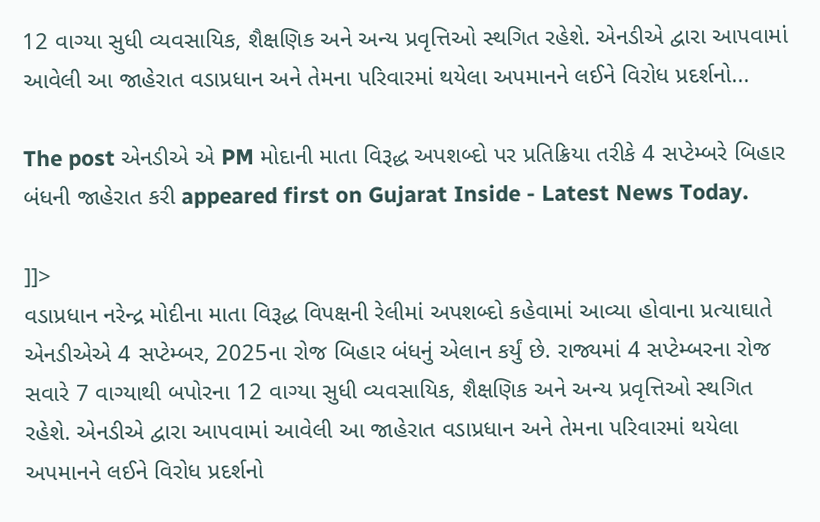12 વાગ્યા સુધી વ્યવસાયિક, શૈક્ષણિક અને અન્ય પ્રવૃત્તિઓ સ્થગિત રહેશે. એનડીએ દ્વારા આપવામાં આવેલી આ જાહેરાત વડાપ્રધાન અને તેમના પરિવારમાં થયેલા અપમાનને લઈને વિરોધ પ્રદર્શનો...

The post એનડીએ એ PM મોદાની માતા વિરૂદ્ધ અપશબ્દો પર પ્રતિક્રિયા તરીકે 4 સપ્ટેમ્બરે બિહાર બંધની જાહેરાત કરી appeared first on Gujarat Inside - Latest News Today.

]]>
વડાપ્રધાન નરેન્દ્ર મોદીના માતા વિરૂદ્ધ વિપક્ષની રેલીમાં અપશબ્દો કહેવામાં આવ્યા હોવાના પ્રત્યાઘાતે એનડીએએ 4 સપ્ટેમ્બર, 2025ના રોજ બિહાર બંધનું એલાન કર્યું છે. રાજ્યમાં 4 સપ્ટેમ્બરના રોજ સવારે 7 વાગ્યાથી બપોરના 12 વાગ્યા સુધી વ્યવસાયિક, શૈક્ષણિક અને અન્ય પ્રવૃત્તિઓ સ્થગિત રહેશે. એનડીએ દ્વારા આપવામાં આવેલી આ જાહેરાત વડાપ્રધાન અને તેમના પરિવારમાં થયેલા અપમાનને લઈને વિરોધ પ્રદર્શનો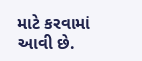માટે કરવામાં આવી છે.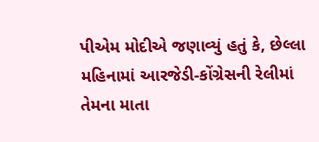પીએમ મોદીએ જણાવ્યું હતું કે, છેલ્લા મહિનામાં આરજેડી-કોંગ્રેસની રેલીમાં તેમના માતા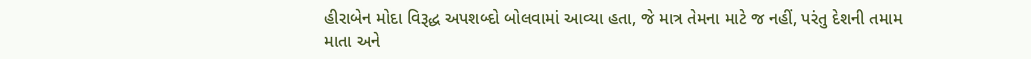હીરાબેન મોદા વિરૂદ્ધ અપશબ્દો બોલવામાં આવ્યા હતા, જે માત્ર તેમના માટે જ નહીં, પરંતુ દેશની તમામ માતા અને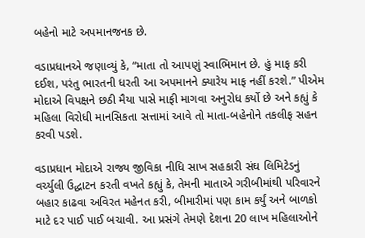બહેનો માટે અપમાનજનક છે.

વડાપ્રધાનએ જણાવ્યું કે, “માતા તો આપણું સ્વાભિમાન છે. હું માફ કરી દઈશ, પરંતુ ભારતની ધરતી આ અપમાનને ક્યારેય માફ નહીં કરશે.” પીએમ મોદાએ વિપક્ષને છઠી મૈયા પાસે માફી માગવા અનુરોધ કર્યો છે અને કહ્યું કે મહિલા વિરોધી માનસિકતા સત્તામાં આવે તો માતા-બહેનોને તકલીફ સહન કરવી પડશે.

વડાપ્રધાન મોદાએ રાજ્ય જીવિકા નીધિ સાખ સહકારી સંઘ લિમિટેડનું વર્ચ્યુલી ઉદ્ધાટન કરતી વખતે કહ્યું કે, તેમની માતાએ ગરીબીમાંથી પરિવારને બહાર કાઢવા અવિરત મહેનત કરી, બીમારીમાં પણ કામ કર્યું અને બાળકો માટે દર પાઈ પાઈ બચાવી. આ પ્રસંગે તેમણે દેશના 20 લાખ મહિલાઓને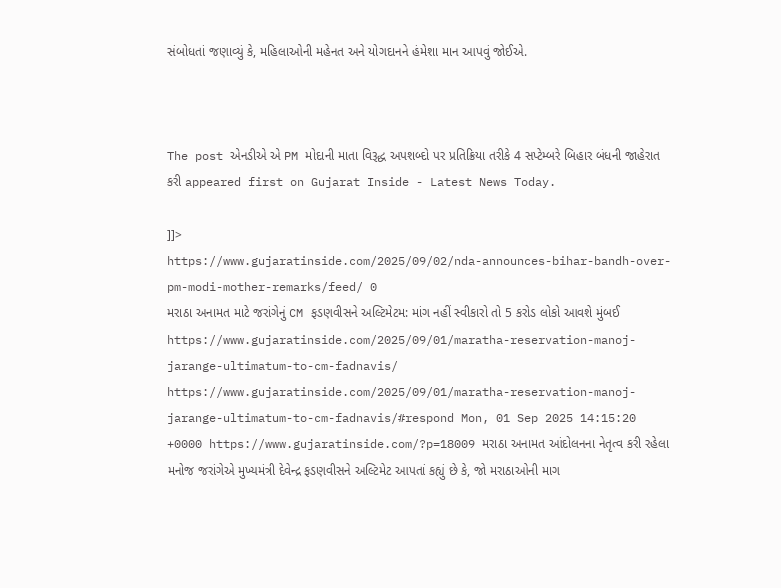સંબોધતાં જણાવ્યું કે, મહિલાઓની મહેનત અને યોગદાનને હંમેશા માન આપવું જોઈએ.



The post એનડીએ એ PM મોદાની માતા વિરૂદ્ધ અપશબ્દો પર પ્રતિક્રિયા તરીકે 4 સપ્ટેમ્બરે બિહાર બંધની જાહેરાત કરી appeared first on Gujarat Inside - Latest News Today.

]]>
https://www.gujaratinside.com/2025/09/02/nda-announces-bihar-bandh-over-pm-modi-mother-remarks/feed/ 0
મરાઠા અનામત માટે જરાંગેનું CM ફડણવીસને અલ્ટિમેટમ: માંગ નહીં સ્વીકારો તો 5 કરોડ લોકો આવશે મુંબઈ https://www.gujaratinside.com/2025/09/01/maratha-reservation-manoj-jarange-ultimatum-to-cm-fadnavis/ https://www.gujaratinside.com/2025/09/01/maratha-reservation-manoj-jarange-ultimatum-to-cm-fadnavis/#respond Mon, 01 Sep 2025 14:15:20 +0000 https://www.gujaratinside.com/?p=18009 મરાઠા અનામત આંદોલનના નેતૃત્વ કરી રહેલા મનોજ જરાંગેએ મુખ્યમંત્રી દેવેન્દ્ર ફડણવીસને અલ્ટિમેટ આપતાં કહ્યું છે કે, જો મરાઠાઓની માગ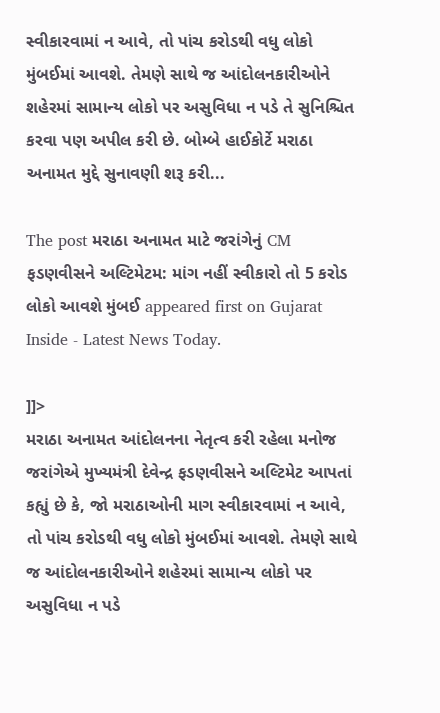સ્વીકારવામાં ન આવે, તો પાંચ કરોડથી વધુ લોકો મુંબઈમાં આવશે. તેમણે સાથે જ આંદોલનકારીઓને શહેરમાં સામાન્ય લોકો પર અસુવિધા ન પડે તે સુનિશ્ચિત કરવા પણ અપીલ કરી છે. બોમ્બે હાઈકોર્ટે મરાઠા અનામત મુદ્દે સુનાવણી શરૂ કરી...

The post મરાઠા અનામત માટે જરાંગેનું CM ફડણવીસને અલ્ટિમેટમ: માંગ નહીં સ્વીકારો તો 5 કરોડ લોકો આવશે મુંબઈ appeared first on Gujarat Inside - Latest News Today.

]]>
મરાઠા અનામત આંદોલનના નેતૃત્વ કરી રહેલા મનોજ જરાંગેએ મુખ્યમંત્રી દેવેન્દ્ર ફડણવીસને અલ્ટિમેટ આપતાં કહ્યું છે કે, જો મરાઠાઓની માગ સ્વીકારવામાં ન આવે, તો પાંચ કરોડથી વધુ લોકો મુંબઈમાં આવશે. તેમણે સાથે જ આંદોલનકારીઓને શહેરમાં સામાન્ય લોકો પર અસુવિધા ન પડે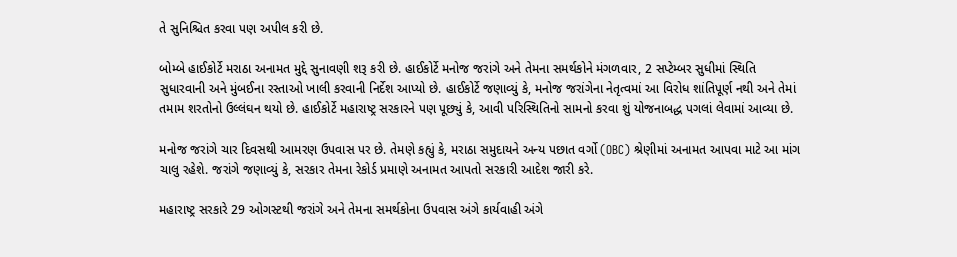તે સુનિશ્ચિત કરવા પણ અપીલ કરી છે.

બોમ્બે હાઈકોર્ટે મરાઠા અનામત મુદ્દે સુનાવણી શરૂ કરી છે. હાઈકોર્ટે મનોજ જરાંગે અને તેમના સમર્થકોને મંગળવાર, 2 સપ્ટેમ્બર સુધીમાં સ્થિતિ સુધારવાની અને મુંબઈના રસ્તાઓ ખાલી કરવાની નિર્દેશ આપ્યો છે. હાઈકોર્ટે જણાવ્યું કે, મનોજ જરાંગેના નેતૃત્વમાં આ વિરોધ શાંતિપૂર્ણ નથી અને તેમાં તમામ શરતોનો ઉલ્લંઘન થયો છે. હાઈકોર્ટે મહારાષ્ટ્ર સરકારને પણ પૂછ્યું કે, આવી પરિસ્થિતિનો સામનો કરવા શું યોજનાબદ્ધ પગલાં લેવામાં આવ્યા છે.

મનોજ જરાંગે ચાર દિવસથી આમરણ ઉપવાસ પર છે. તેમણે કહ્યું કે, મરાઠા સમુદાયને અન્ય પછાત વર્ગો (OBC) શ્રેણીમાં અનામત આપવા માટે આ માંગ ચાલુ રહેશે. જરાંગે જણાવ્યું કે, સરકાર તેમના રેકોર્ડ પ્રમાણે અનામત આપતો સરકારી આદેશ જારી કરે.

મહારાષ્ટ્ર સરકારે 29 ઓગસ્ટથી જરાંગે અને તેમના સમર્થકોના ઉપવાસ અંગે કાર્યવાહી અંગે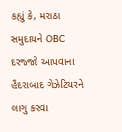કહ્યું કે, મરાઠા સમુદાયને OBC દરજ્જો આપવાના હૈદરાબાદ ગેઝેટિયરને લાગુ કરવા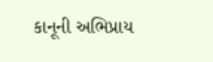કાનૂની અભિપ્રાય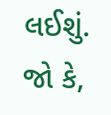લઈશું. જો કે,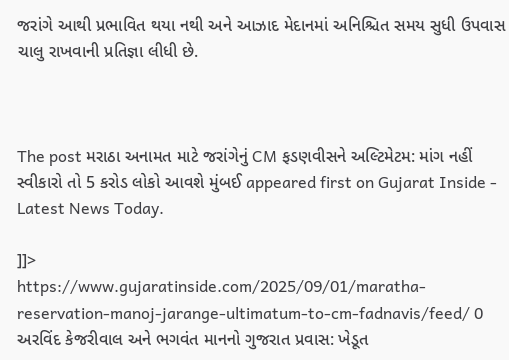જરાંગે આથી પ્રભાવિત થયા નથી અને આઝાદ મેદાનમાં અનિશ્ચિત સમય સુધી ઉપવાસ ચાલુ રાખવાની પ્રતિજ્ઞા લીધી છે.



The post મરાઠા અનામત માટે જરાંગેનું CM ફડણવીસને અલ્ટિમેટમ: માંગ નહીં સ્વીકારો તો 5 કરોડ લોકો આવશે મુંબઈ appeared first on Gujarat Inside - Latest News Today.

]]>
https://www.gujaratinside.com/2025/09/01/maratha-reservation-manoj-jarange-ultimatum-to-cm-fadnavis/feed/ 0
અરવિંદ કેજરીવાલ અને ભગવંત માનનો ગુજરાત પ્રવાસ: ખેડૂત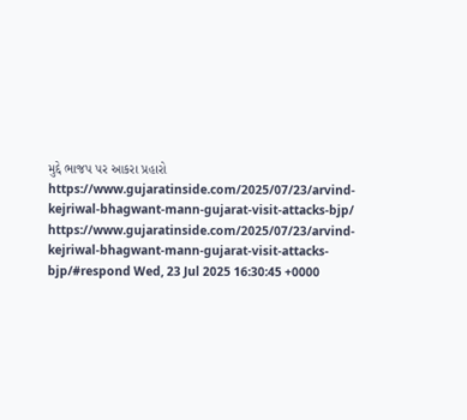મુદ્દે ભાજપ પર આકરા પ્રહારો https://www.gujaratinside.com/2025/07/23/arvind-kejriwal-bhagwant-mann-gujarat-visit-attacks-bjp/ https://www.gujaratinside.com/2025/07/23/arvind-kejriwal-bhagwant-mann-gujarat-visit-attacks-bjp/#respond Wed, 23 Jul 2025 16:30:45 +0000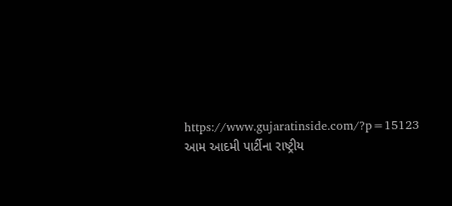https://www.gujaratinside.com/?p=15123 આમ આદમી પાર્ટીના રાષ્ટ્રીય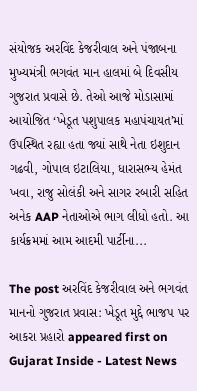સંયોજક અરવિંદ કેજરીવાલ અને પંજાબના મુખ્યમંત્રી ભગવંત માન હાલમાં બે દિવસીય ગુજરાત પ્રવાસે છે. તેઓ આજે મોડાસામાં આયોજિત ‘ખેડૂત પશુપાલક મહાપંચાયત’માં ઉપસ્થિત રહ્યા હતા જ્યાં સાથે નેતા ઇશુદાન ગઢવી, ગોપાલ ઇટાલિયા, ધારાસભ્ય હેમંત ખવા, રાજુ સોલંકી અને સાગર રબારી સહિત અનેક AAP નેતાઓએ ભાગ લીધો હતો. આ કાર્યક્રમમાં આમ આદમી પાર્ટીના...

The post અરવિંદ કેજરીવાલ અને ભગવંત માનનો ગુજરાત પ્રવાસ: ખેડૂત મુદ્દે ભાજપ પર આકરા પ્રહારો appeared first on Gujarat Inside - Latest News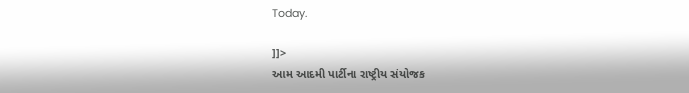Today.

]]>
આમ આદમી પાર્ટીના રાષ્ટ્રીય સંયોજક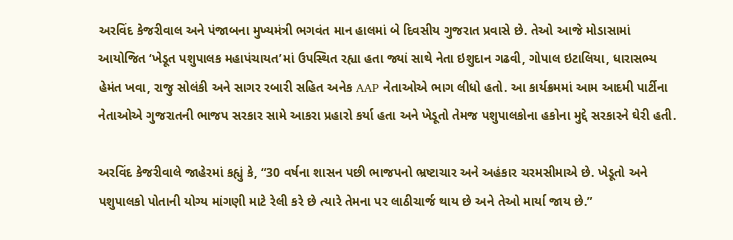અરવિંદ કેજરીવાલ અને પંજાબના મુખ્યમંત્રી ભગવંત માન હાલમાં બે દિવસીય ગુજરાત પ્રવાસે છે. તેઓ આજે મોડાસામાં આયોજિત ‘ખેડૂત પશુપાલક મહાપંચાયત’માં ઉપસ્થિત રહ્યા હતા જ્યાં સાથે નેતા ઇશુદાન ગઢવી, ગોપાલ ઇટાલિયા, ધારાસભ્ય હેમંત ખવા, રાજુ સોલંકી અને સાગર રબારી સહિત અનેક AAP નેતાઓએ ભાગ લીધો હતો. આ કાર્યક્રમમાં આમ આદમી પાર્ટીના નેતાઓએ ગુજરાતની ભાજપ સરકાર સામે આકરા પ્રહારો કર્યા હતા અને ખેડૂતો તેમજ પશુપાલકોના હકોના મુદ્દે સરકારને ઘેરી હતી.

અરવિંદ કેજરીવાલે જાહેરમાં કહ્યું કે, “30 વર્ષના શાસન પછી ભાજપનો ભ્રષ્ટાચાર અને અહંકાર ચરમસીમાએ છે. ખેડૂતો અને પશુપાલકો પોતાની યોગ્ય માંગણી માટે રેલી કરે છે ત્યારે તેમના પર લાઠીચાર્જ થાય છે અને તેઓ માર્યા જાય છે.”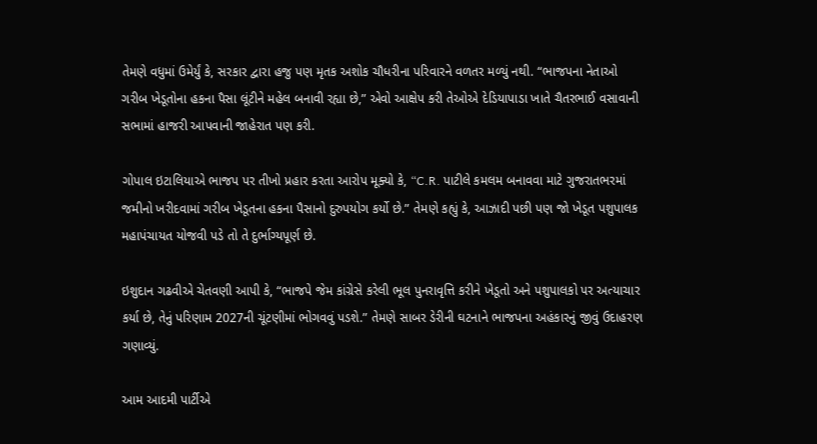તેમણે વધુમાં ઉમેર્યું કે, સરકાર દ્વારા હજુ પણ મૃતક અશોક ચૌધરીના પરિવારને વળતર મળ્યું નથી. “ભાજપના નેતાઓ ગરીબ ખેડૂતોના હકના પૈસા લૂંટીને મહેલ બનાવી રહ્યા છે,” એવો આક્ષેપ કરી તેઓએ દેડિયાપાડા ખાતે ચૈતરભાઈ વસાવાની સભામાં હાજરી આપવાની જાહેરાત પણ કરી.

ગોપાલ ઇટાલિયાએ ભાજપ પર તીખો પ્રહાર કરતા આરોપ મૂક્યો કે, “C.R. પાટીલે કમલમ બનાવવા માટે ગુજરાતભરમાં જમીનો ખરીદવામાં ગરીબ ખેડૂતના હકના પૈસાનો દુરુપયોગ કર્યો છે.” તેમણે કહ્યું કે, આઝાદી પછી પણ જો ખેડૂત પશુપાલક મહાપંચાયત યોજવી પડે તો તે દુર્ભાગ્યપૂર્ણ છે.

ઇશુદાન ગઢવીએ ચેતવણી આપી કે, “ભાજપે જેમ કાંગ્રેસે કરેલી ભૂલ પુનરાવૃત્તિ કરીને ખેડૂતો અને પશુપાલકો પર અત્યાચાર કર્યા છે, તેનું પરિણામ 2027ની ચૂંટણીમાં ભોગવવું પડશે.” તેમણે સાબર ડેરીની ઘટનાને ભાજપના અહંકારનું જીવું ઉદાહરણ ગણાવ્યું.

આમ આદમી પાર્ટીએ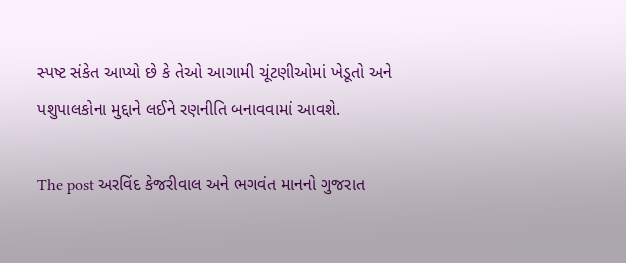સ્પષ્ટ સંકેત આપ્યો છે કે તેઓ આગામી ચૂંટણીઓમાં ખેડૂતો અને પશુપાલકોના મુદ્દાને લઈને રણનીતિ બનાવવામાં આવશે.

The post અરવિંદ કેજરીવાલ અને ભગવંત માનનો ગુજરાત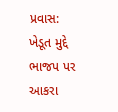પ્રવાસ: ખેડૂત મુદ્દે ભાજપ પર આકરા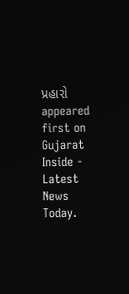પ્રહારો appeared first on Gujarat Inside - Latest News Today.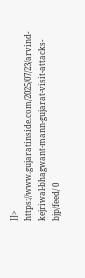]]>
https://www.gujaratinside.com/2025/07/23/arvind-kejriwal-bhagwant-mann-gujarat-visit-attacks-bjp/feed/ 0